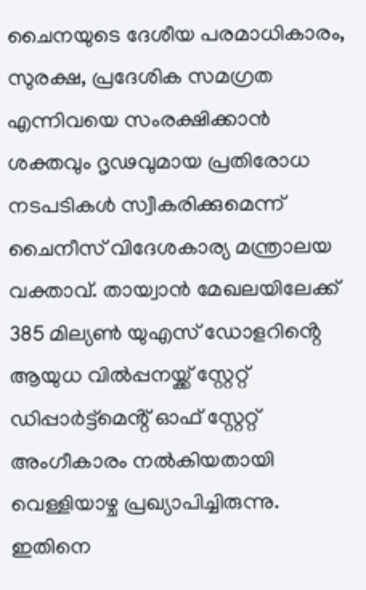ചൈനയുടെ ദേശീയ പരമാധികാരം, സുരക്ഷ, പ്രദേശിക സമഗ്രത എന്നിവയെ സംരക്ഷിക്കാൻ ശക്തവും ദൃഢവുമായ പ്രതിരോധ നടപടികൾ സ്വീകരിക്കുമെന്ന് ചൈനീസ് വിദേശകാര്യ മന്ത്രാലയ വക്താവ്. തായ്വാൻ മേഖലയിലേക്ക് 385 മില്യൺ യുഎസ് ഡോളറിൻ്റെ ആയുധ വിൽപ്പനയ്ക്ക് സ്റ്റേറ്റ് ഡിപ്പാർട്ട്മെൻ്റ് ഓഫ് സ്റ്റേറ്റ് അംഗീകാരം നൽകിയതായി വെള്ളിയാഴ്ച പ്രഖ്യാപിച്ചിരുന്നു. ഇതിനെ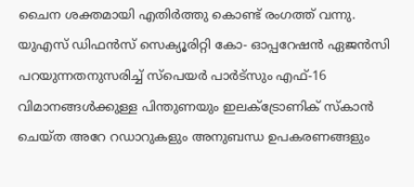ചൈന ശക്തമായി എതിർത്തു കൊണ്ട് രംഗത്ത് വന്നു.
യുഎസ് ഡിഫൻസ് സെക്യൂരിറ്റി കോ- ഓപ്പറേഷൻ ഏജൻസി പറയുന്നതനുസരിച്ച് സ്പെയർ പാർട്സും എഫ്-16 വിമാനങ്ങൾക്കുള്ള പിന്തുണയും ഇലക്ട്രോണിക് സ്കാൻ ചെയ്ത അറേ റഡാറുകളും അനുബന്ധ ഉപകരണങ്ങളും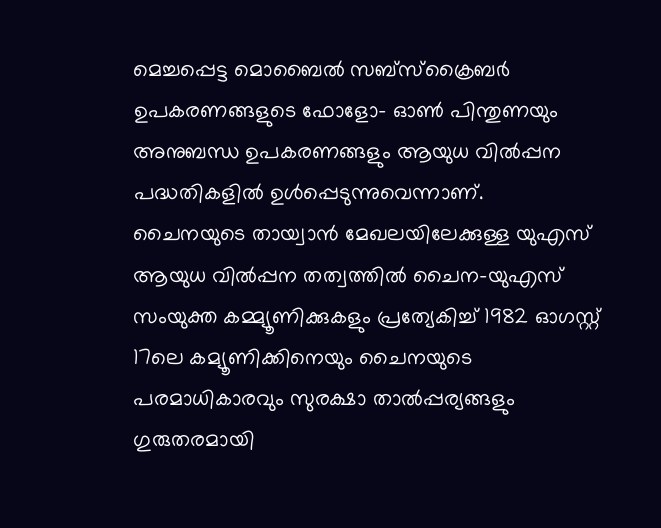മെച്ചപ്പെട്ട മൊബൈൽ സബ്സ്ക്രൈബർ ഉപകരണങ്ങളുടെ ഫോളോ- ഓൺ പിന്തുണയും അനുബന്ധ ഉപകരണങ്ങളും ആയുധ വിൽപ്പന പദ്ധതികളിൽ ഉൾപ്പെടുന്നുവെന്നാണ്.
ചൈനയുടെ തായ്വാൻ മേഖലയിലേക്കുള്ള യുഎസ് ആയുധ വിൽപ്പന തത്വത്തിൽ ചൈന-യുഎസ് സംയുക്ത കമ്മ്യൂണിക്കുകളും പ്രത്യേകിച്ച് 1982 ഓഗസ്റ്റ് 17ലെ കമ്യൂണിക്കിനെയും ചൈനയുടെ പരമാധികാരവും സുരക്ഷാ താൽപ്പര്യങ്ങളും ഗുരുതരമായി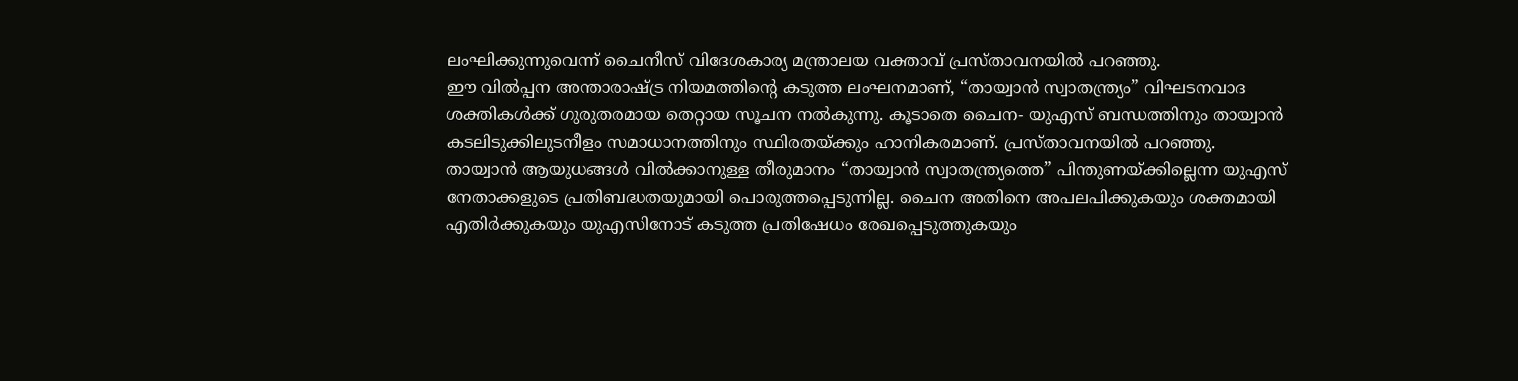ലംഘിക്കുന്നുവെന്ന് ചൈനീസ് വിദേശകാര്യ മന്ത്രാലയ വക്താവ് പ്രസ്താവനയിൽ പറഞ്ഞു.
ഈ വിൽപ്പന അന്താരാഷ്ട്ര നിയമത്തിൻ്റെ കടുത്ത ലംഘനമാണ്, “തായ്വാൻ സ്വാതന്ത്ര്യം” വിഘടനവാദ ശക്തികൾക്ക് ഗുരുതരമായ തെറ്റായ സൂചന നൽകുന്നു. കൂടാതെ ചൈന- യുഎസ് ബന്ധത്തിനും തായ്വാൻ കടലിടുക്കിലുടനീളം സമാധാനത്തിനും സ്ഥിരതയ്ക്കും ഹാനികരമാണ്. പ്രസ്താവനയിൽ പറഞ്ഞു.
തായ്വാൻ ആയുധങ്ങൾ വിൽക്കാനുള്ള തീരുമാനം “തായ്വാൻ സ്വാതന്ത്ര്യത്തെ” പിന്തുണയ്ക്കില്ലെന്ന യുഎസ് നേതാക്കളുടെ പ്രതിബദ്ധതയുമായി പൊരുത്തപ്പെടുന്നില്ല. ചൈന അതിനെ അപലപിക്കുകയും ശക്തമായി എതിർക്കുകയും യുഎസിനോട് കടുത്ത പ്രതിഷേധം രേഖപ്പെടുത്തുകയും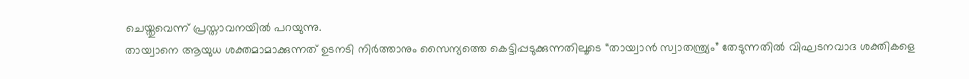ചെയ്തുവെന്ന് പ്രസ്താവനയിൽ പറയുന്നു.
തായ്വാനെ ആയുധ ശക്തമാമാക്കുന്നത് ഉടനടി നിർത്താനും സൈന്യത്തെ കെട്ടിപ്പടുക്കുന്നതിലൂടെ “തായ്വാൻ സ്വാതന്ത്ര്യം” തേടുന്നതിൽ വിഘടനവാദ ശക്തികളെ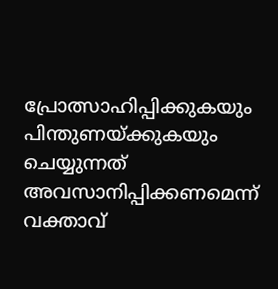പ്രോത്സാഹിപ്പിക്കുകയും പിന്തുണയ്ക്കുകയും ചെയ്യുന്നത് അവസാനിപ്പിക്കണമെന്ന് വക്താവ്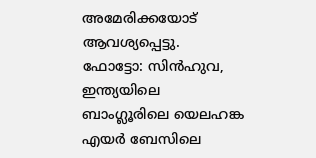അമേരിക്കയോട് ആവശ്യപ്പെട്ടു.
ഫോട്ടോ: സിൻഹുവ, ഇന്ത്യയിലെ ബാംഗ്ലൂരിലെ യെലഹങ്ക എയർ ബേസിലെ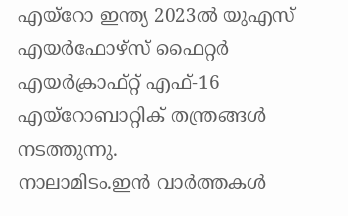എയ്റോ ഇന്ത്യ 2023ൽ യുഎസ് എയർഫോഴ്സ് ഫൈറ്റർ എയർക്രാഫ്റ്റ് എഫ്-16 എയ്റോബാറ്റിക് തന്ത്രങ്ങൾ നടത്തുന്നു.
നാലാമിടം.ഇൻ വാർത്തകൾ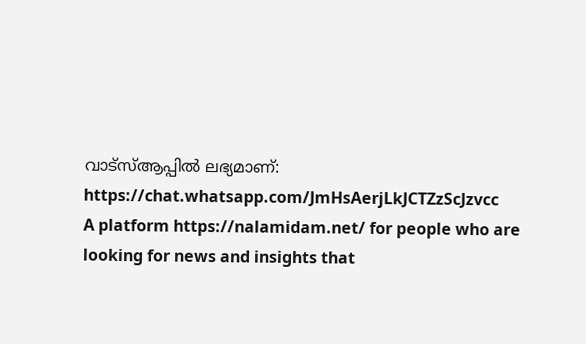വാട്സ്ആപ്പിൽ ലഭ്യമാണ്: https://chat.whatsapp.com/JmHsAerjLkJCTZzScJzvcc
A platform https://nalamidam.net/ for people who are looking for news and insights that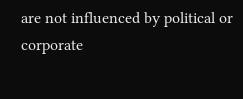are not influenced by political or corporate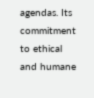agendas. Its commitment to ethical and humane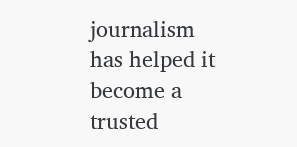journalism has helped it become a trusted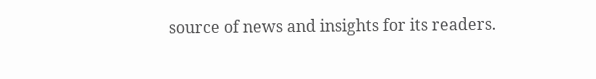source of news and insights for its readers.